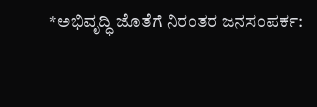*ಅಭಿವೃದ್ಧಿ ಜೊತೆಗೆ ನಿರಂತರ ಜನಸಂಪರ್ಕ: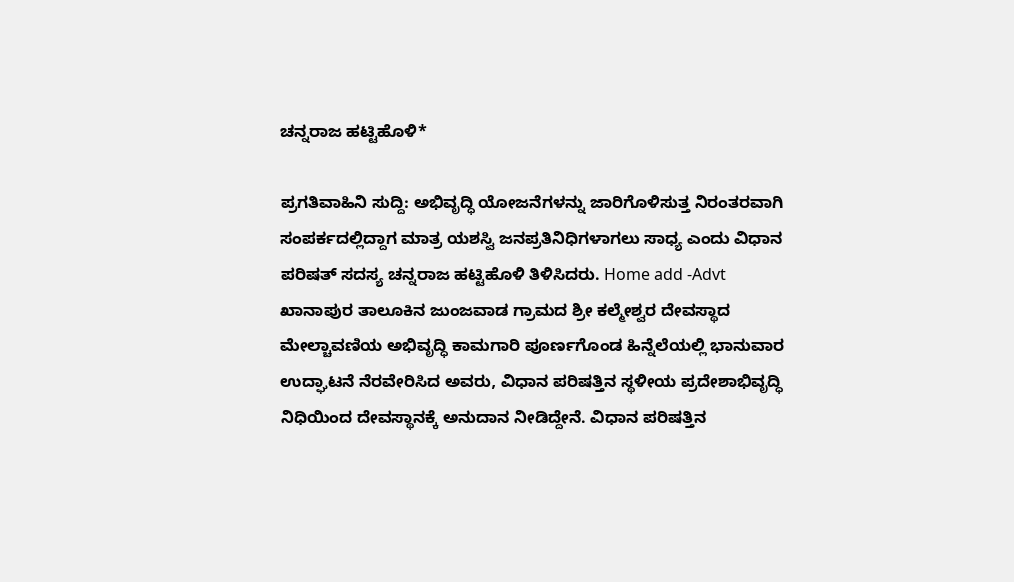ಚನ್ನರಾಜ ಹಟ್ಟಿಹೊಳಿ*

ಪ್ರಗತಿವಾಹಿನಿ ಸುದ್ದಿ: ಅಭಿವೃದ್ಧಿ ಯೋಜನೆಗಳನ್ನು ಜಾರಿಗೊಳಿಸುತ್ತ ನಿರಂತರವಾಗಿ ಸಂಪರ್ಕದಲ್ಲಿದ್ದಾಗ ಮಾತ್ರ ಯಶಸ್ವಿ ಜನಪ್ರತಿನಿಧಿಗಳಾಗಲು ಸಾಧ್ಯ ಎಂದು ವಿಧಾನ ಪರಿಷತ್ ಸದಸ್ಯ ಚನ್ನರಾಜ ಹಟ್ಟಿಹೊಳಿ ತಿಳಿಸಿದರು. Home add -Advt ಖಾನಾಪುರ ತಾಲೂಕಿನ ಜುಂಜವಾಡ ಗ್ರಾಮದ ಶ್ರೀ ಕಲ್ಮೇಶ್ವರ ದೇವಸ್ಥಾದ ಮೇಲ್ಚಾವಣಿಯ ಅಭಿವೃದ್ಧಿ ಕಾಮಗಾರಿ ಪೂರ್ಣಗೊಂಡ ಹಿನ್ನೆಲೆಯಲ್ಲಿ ಭಾನುವಾರ ಉದ್ಘಾಟನೆ ನೆರವೇರಿಸಿದ ಅವರು, ವಿಧಾನ ಪರಿಷತ್ತಿನ ಸ್ಥಳೀಯ ಪ್ರದೇಶಾಭಿವೃದ್ಧಿ ನಿಧಿಯಿಂದ ದೇವಸ್ಥಾನಕ್ಕೆ ಅನುದಾನ ನೀಡಿದ್ದೇನೆ. ವಿಧಾನ ಪರಿಷತ್ತಿನ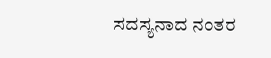ಸದಸ್ಯನಾದ ನಂತರ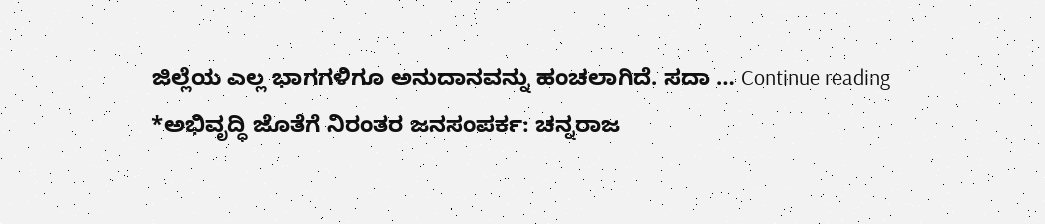ಜಿಲ್ಲೆಯ ಎಲ್ಲ ಭಾಗಗಳಿಗೂ ಅನುದಾನವನ್ನು ಹಂಚಲಾಗಿದೆ. ಸದಾ … Continue reading *ಅಭಿವೃದ್ಧಿ ಜೊತೆಗೆ ನಿರಂತರ ಜನಸಂಪರ್ಕ: ಚನ್ನರಾಜ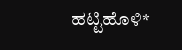ಹಟ್ಟಿಹೊಳಿ*